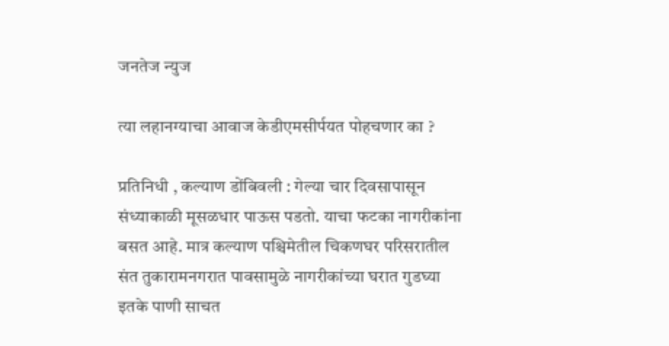जनतेज न्युज

त्या लहानग्याचा आवाज केडीएमसीर्पयत पोहचणार का ?

प्रतिनिधी , कल्याण डोंबिवली : गेल्या चार दिवसापासून संध्याकाळी मूसळधार पाऊस पडतो. याचा फटका नागरीकांना बसत आहे. मात्र कल्याण पश्चिमेतील चिकणघर परिसरातील संत तुकारामनगरात पावसामुळे नागरीकांच्या घरात गुडघ्या इतके पाणी साचत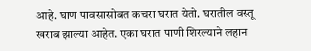आहे. घाण पावसासोबत कचरा घरात येतो. घरातील वस्तू खराब झाल्या आहेत. एका घरात पाणी शिरल्याने लहान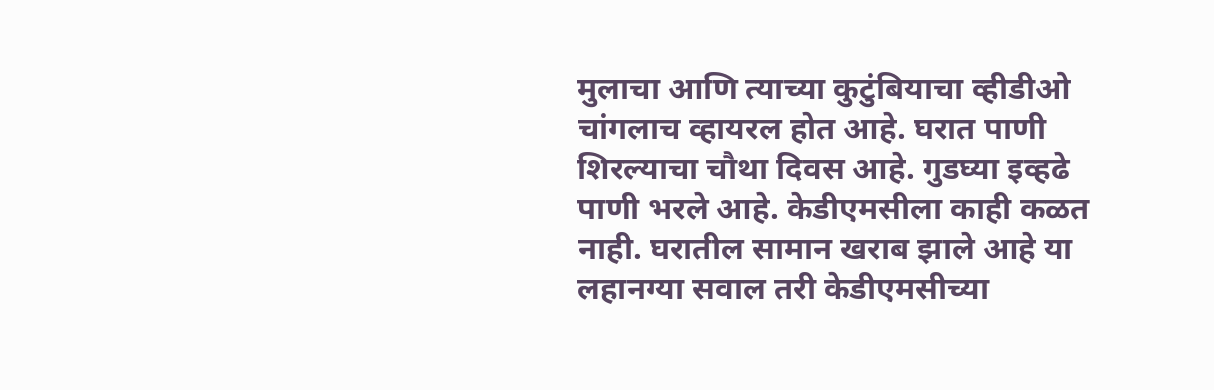मुलाचा आणि त्याच्या कुटुंबियाचा व्हीडीओ चांगलाच व्हायरल होत आहे. घरात पाणी शिरल्याचा चौथा दिवस आहे. गुडघ्या इव्हढे पाणी भरले आहे. केडीएमसीला काही कळत नाही. घरातील सामान खराब झाले आहे या लहानग्या सवाल तरी केडीएमसीच्या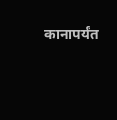कानापर्यंत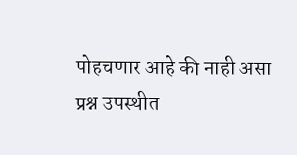पोहचणार आहे की नाही असा प्रश्न उपस्थीत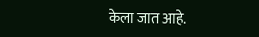केला जात आहे.